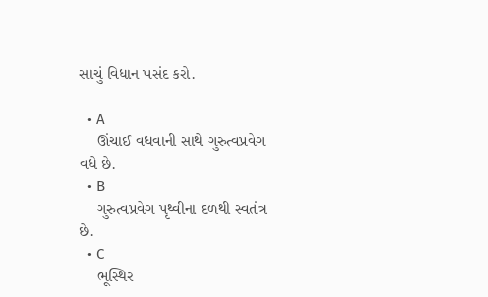સાચું વિધાન પસંદ કરો.

  • A
    ઊંચાઈ વધવાની સાથે ગુરુત્વપ્રવેગ વધે છે.
  • B
    ગુરુત્વપ્રવેગ પૃથ્વીના દળથી સ્વતંત્ર છે.
  • C
    ભૂસ્થિર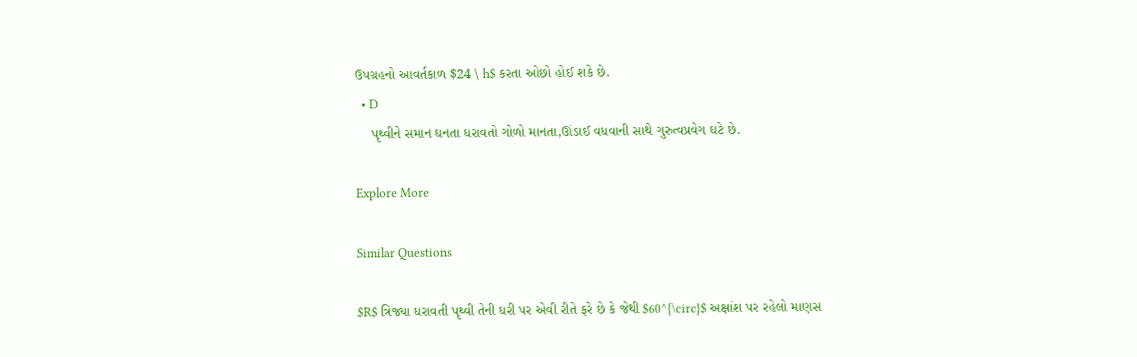ઉપગ્રહનો આવર્તકાળ $24 \ h$ કરતા ઓછો હોઈ શકે છે.
  • D
    પૃથ્વીને સમાન ઘનતા ધરાવતો ગોળો માનતા,ઊંડાઈ વધવાની સાથે ગુરુત્વપ્રવેગ ઘટે છે.

Explore More

Similar Questions

$R$ ત્રિજ્યા ધરાવતી પૃથ્વી તેની ધરી પર એવી રીતે ફરે છે કે જેથી $60^{\circ}$ અક્ષાંશ પર રહેલો માણસ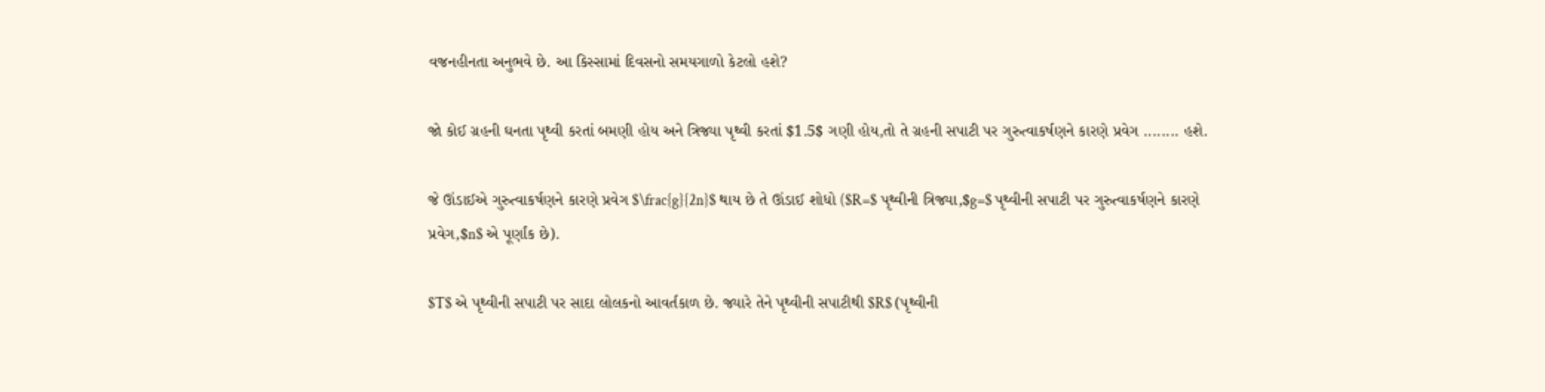વજનહીનતા અનુભવે છે. આ કિસ્સામાં દિવસનો સમયગાળો કેટલો હશે?

જો કોઈ ગ્રહની ઘનતા પૃથ્વી કરતાં બમણી હોય અને ત્રિજ્યા પૃથ્વી કરતાં $1.5$ ગણી હોય,તો તે ગ્રહની સપાટી પર ગુરુત્વાકર્ષણને કારણે પ્રવેગ ........ હશે.

જે ઊંડાઈએ ગુરુત્વાકર્ષણને કારણે પ્રવેગ $\frac{g}{2n}$ થાય છે તે ઊંડાઈ શોધો ($R=$ પૃથ્વીની ત્રિજ્યા,$g=$ પૃથ્વીની સપાટી પર ગુરુત્વાકર્ષણને કારણે પ્રવેગ,$n$ એ પૂર્ણાંક છે).

$T$ એ પૃથ્વીની સપાટી પર સાદા લોલકનો આવર્તકાળ છે. જ્યારે તેને પૃથ્વીની સપાટીથી $R$ (પૃથ્વીની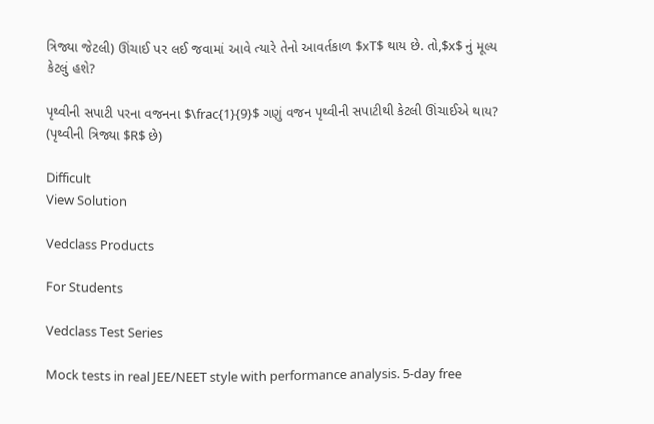ત્રિજ્યા જેટલી) ઊંચાઈ પર લઈ જવામાં આવે ત્યારે તેનો આવર્તકાળ $xT$ થાય છે. તો,$x$ નું મૂલ્ય કેટલું હશે?

પૃથ્વીની સપાટી પરના વજનના $\frac{1}{9}$ ગણું વજન પૃથ્વીની સપાટીથી કેટલી ઊંચાઈએ થાય? (પૃથ્વીની ત્રિજ્યા $R$ છે)

Difficult
View Solution

Vedclass Products

For Students

Vedclass Test Series

Mock tests in real JEE/NEET style with performance analysis. 5-day free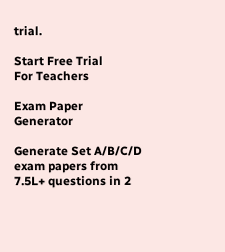trial.

Start Free Trial
For Teachers

Exam Paper Generator

Generate Set A/B/C/D exam papers from 7.5L+ questions in 2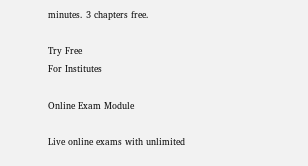minutes. 3 chapters free.

Try Free
For Institutes

Online Exam Module

Live online exams with unlimited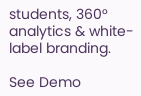students, 360° analytics & white-label branding.

See Demo